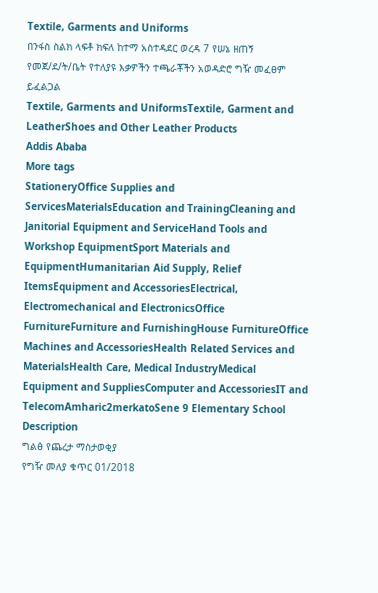Textile, Garments and Uniforms
በንፋስ ስልክ ላፍቶ ክፍለ ከተማ አስተዳደር ወረዳ 7 የሠኔ ዘጠኝ የመጀ/ደ/ት/ቤት የተለያዩ እቃዎችን ተጫራቾችን አወዳድሮ ግዥ መፈፀም ይፈልጋል
Textile, Garments and UniformsTextile, Garment and LeatherShoes and Other Leather Products
Addis Ababa
More tags
StationeryOffice Supplies and ServicesMaterialsEducation and TrainingCleaning and Janitorial Equipment and ServiceHand Tools and Workshop EquipmentSport Materials and EquipmentHumanitarian Aid Supply, Relief ItemsEquipment and AccessoriesElectrical, Electromechanical and ElectronicsOffice FurnitureFurniture and FurnishingHouse FurnitureOffice Machines and AccessoriesHealth Related Services and MaterialsHealth Care, Medical IndustryMedical Equipment and SuppliesComputer and AccessoriesIT and TelecomAmharic2merkatoSene 9 Elementary School
Description
ግልፅ የጨረታ ማስታወቂያ
የግዥ መለያ ቁጥር 01/2018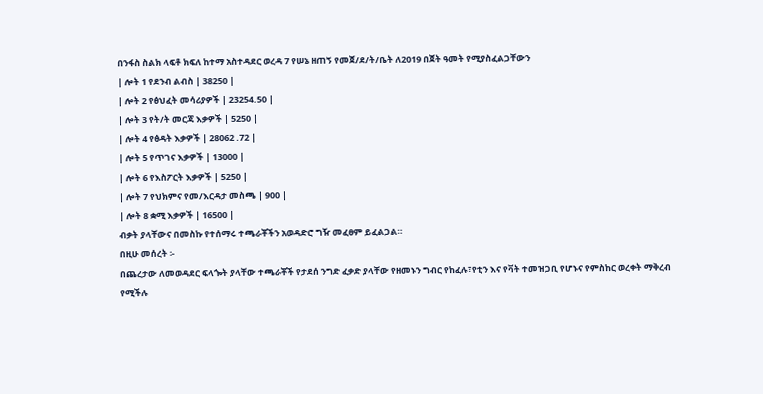በንፋስ ስልክ ላፍቶ ክፍለ ከተማ አስተዳደር ወረዳ 7 የሠኔ ዘጠኝ የመጀ/ደ/ት/ቤት ለ2019 በጀት ዓመት የሚያስፈልጋቸውን
| ሎት 1 የደንብ ልብስ | 38250 |
| ሎት 2 የፅህፈት መሳሪያዎች | 23254.50 |
| ሎት 3 የት/ት መርጃ እቃዎች | 5250 |
| ሎት 4 የፅዳት እቃዎች | 28062 .72 |
| ሎት 5 የጥገና እቃዎች | 13000 |
| ሎት 6 የእስፖርት እቃዎች | 5250 |
| ሎት 7 የህክምና የመ/እርዳታ መስጫ | 900 |
| ሎት 8 ቋሚ እቃዎች | 16500 |
ብቃት ያላቸውና በመስኩ የተሰማሩ ተጫራቾችን አወዳድሮ ግዥ መፈፀም ይፈልጋል።
በዚሁ መሰረት ፡-
በጨረታው ለመወዳደር ፍላጐት ያላቸው ተጫራቾች የታደሰ ንግድ ፈቃድ ያላቸው የዘመኑን ግብር የከፈሉ፣የቲን እና የቫት ተመዝጋቢ የሆኑና የምስከር ወረቀት ማቅረብ የሚችሉ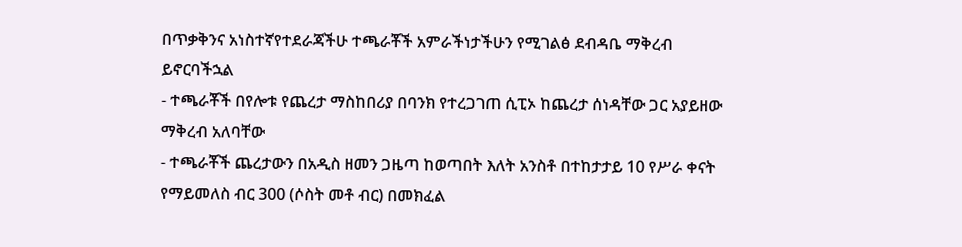በጥቃቅንና አነስተኛየተደራጃችሁ ተጫራቾች አምራችነታችሁን የሚገልፅ ደብዳቤ ማቅረብ ይኖርባችኋል
- ተጫራቾች በየሎቱ የጨረታ ማስከበሪያ በባንክ የተረጋገጠ ሲፒኦ ከጨረታ ሰነዳቸው ጋር አያይዘው ማቅረብ አለባቸው
- ተጫራቾች ጨረታውን በአዲስ ዘመን ጋዜጣ ከወጣበት እለት አንስቶ በተከታታይ 10 የሥራ ቀናት የማይመለስ ብር 300 (ሶስት መቶ ብር) በመክፈል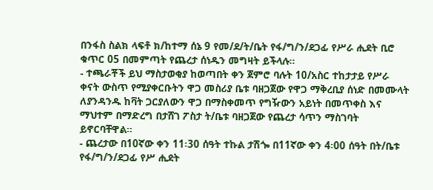በንፋስ ስልክ ላፍቶ ክ/ከተማ ሰኔ 9 የመ/ደ/ት/ቤት የፋ/ግ/ን/ደጋፊ የሥራ ሒደት ቢሮ ቁጥር 05 በመምጣት የጨረታ ሰነዱን መግዛት ይችላሉ።
- ተጫራቾች ይህ ማስታወቂያ ከወጣበት ቀን ጀምሮ ባሉት 10/አስር ተከታታይ የሥራ ቀናት ውስጥ የሚያቀርቡትን ዋጋ መስሪያ ቤቱ ባዘጋጀው የዋጋ ማቅረቢያ ሰነድ በመሙላት ለያንዳንዱ ከቫት ጋርያለውን ዋጋ በማስቀመጥ የግዥውን አይነት በመጥቀስ እና ማህተም በማድረግ በታሸገ ፖስታ ት/ቤቱ ባዘጋጀው የጨረታ ሳጥን ማስገባት ይኖርባቸዋል።
- ጨረታው በ10ኛው ቀን 11፡30 ሰዓት ተኩል ታሽጐ በ11ኛው ቀን 4፡00 ሰዓት በት/ቤቱ የፋ/ግ/ን/ደጋፊ የሥ ሒደት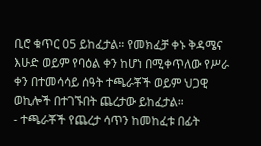ቢሮ ቁጥር 05 ይከፈታል። የመክፈቻ ቀኑ ቅዳሜና እሁድ ወይም የባዕል ቀን ከሆነ በሚቀጥለው የሥራ ቀን በተመሳሳይ ሰዓት ተጫራቾች ወይም ህጋዊ ወኪሎች በተገኙበት ጨረታው ይከፈታል።
- ተጫራቾች የጨረታ ሳጥን ከመከፈቱ በፊት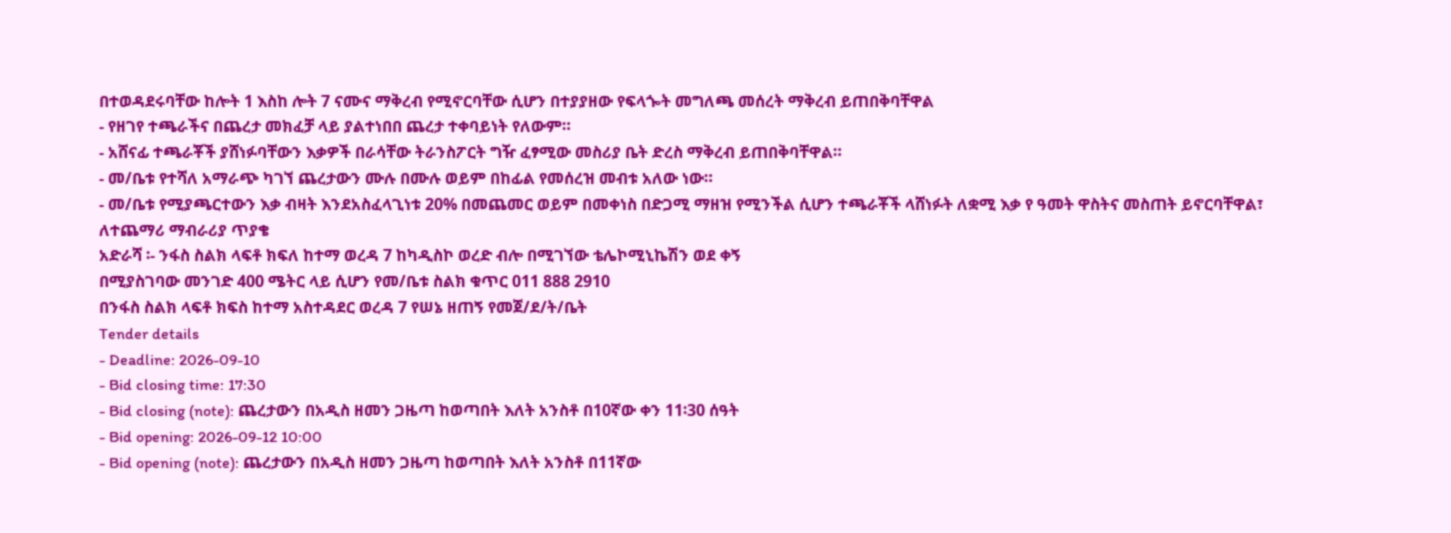በተወዳደሩባቸው ከሎት 1 እስከ ሎት 7 ናሙና ማቅረብ የሚኖርባቸው ሲሆን በተያያዘው የፍላጐት መግለጫ መሰረት ማቅረብ ይጠበቅባቸዋል
- የዘገየ ተጫራችና በጨረታ መክፈቻ ላይ ያልተነበበ ጨረታ ተቀባይነት የለውም።
- አሸናፊ ተጫራቾች ያሸነፉባቸውን እቃዎች በራሳቸው ትራንስፖርት ግዥ ፈፃሚው መስሪያ ቤት ድረስ ማቅረብ ይጠበቅባቸዋል።
- መ/ቤቱ የተሻለ አማራጭ ካገኘ ጨረታውን ሙሉ በሙሉ ወይም በከፊል የመሰረዝ መብቱ አለው ነው።
- መ/ቤቱ የሚያጫርተውን እቃ ብዛት እንደአስፈላጊነቱ 20% በመጨመር ወይም በመቀነስ በድጋሚ ማዘዝ የሚንችል ሲሆን ተጫራቾች ላሸነፉት ለቋሚ እቃ የ ዓመት ዋስትና መስጠት ይኖርባቸዋል፣
ለተጨማሪ ማብራሪያ ጥያቄ
አድራሻ ፡- ንፋስ ስልክ ላፍቶ ክፍለ ከተማ ወረዳ 7 ከካዲስኮ ወረድ ብሎ በሚገኘው ቴሌኮሚኒኬሽን ወደ ቀኝ
በሚያስገባው መንገድ 400 ሜትር ላይ ሲሆን የመ/ቤቱ ስልክ ቁጥር 011 888 2910
በንፋስ ስልክ ላፍቶ ክፍስ ከተማ አስተዳደር ወረዳ 7 የሠኔ ዘጠኝ የመጀ/ደ/ት/ቤት
Tender details
- Deadline: 2026-09-10
- Bid closing time: 17:30
- Bid closing (note): ጨረታውን በአዲስ ዘመን ጋዜጣ ከወጣበት እለት አንስቶ በ10ኛው ቀን 11፡30 ሰዓት
- Bid opening: 2026-09-12 10:00
- Bid opening (note): ጨረታውን በአዲስ ዘመን ጋዜጣ ከወጣበት እለት አንስቶ በ11ኛው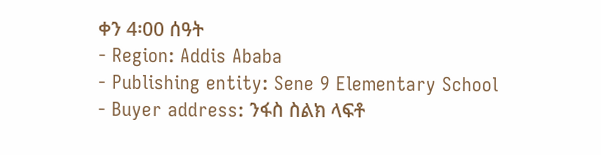ቀን 4፡00 ሰዓት
- Region: Addis Ababa
- Publishing entity: Sene 9 Elementary School
- Buyer address: ንፋስ ስልክ ላፍቶ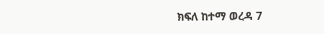ክፍለ ከተማ ወረዳ 7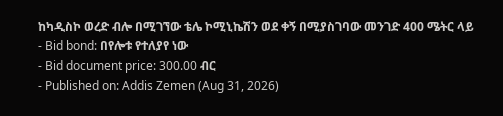ከካዲስኮ ወረድ ብሎ በሚገኘው ቴሌ ኮሚኒኬሽን ወደ ቀኝ በሚያስገባው መንገድ 400 ሜትር ላይ
- Bid bond: በየሎቱ የተለያየ ነው
- Bid document price: 300.00 ብር
- Published on: Addis Zemen (Aug 31, 2026)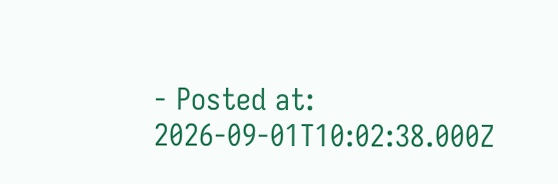- Posted at: 2026-09-01T10:02:38.000Z